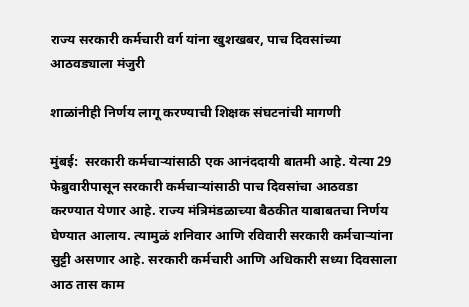राज्य सरकारी कर्मचारी वर्ग यांना खुशखबर, पाच दिवसांच्या आठवड्याला मंजुरी

शाळांनीही निर्णय लागू करण्याची शिक्षक संघटनांची मागणी

मुंबई:  सरकारी कर्मचाऱ्यांसाठी एक आनंददायी बातमी आहे. येत्या 29 फेब्रुवारीपासून सरकारी कर्मचाऱ्यांसाठी पाच दिवसांचा आठवडा करण्यात येणार आहे. राज्य मंत्रिमंडळाच्या बैठकीत याबाबतचा निर्णय घेण्यात आलाय. त्यामुळं शनिवार आणि रविवारी सरकारी कर्मचाऱ्यांना सुट्टी असणार आहे. सरकारी कर्मचारी आणि अधिकारी सध्या दिवसाला आठ तास काम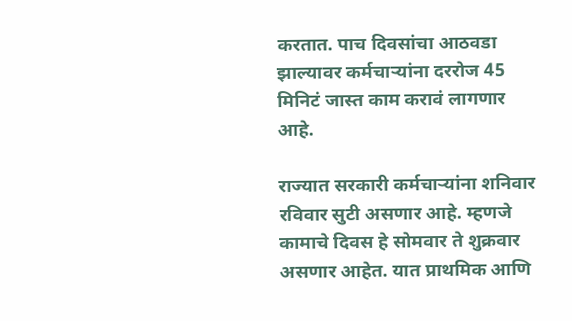करतात. पाच दिवसांचा आठवडा झाल्यावर कर्मचाऱ्यांना दररोज 45 मिनिटं जास्त काम करावं लागणार आहे.

राज्यात सरकारी कर्मचाऱ्यांना शनिवार रविवार सुटी असणार आहे. म्हणजे कामाचे दिवस हे सोमवार ते शुक्रवार असणार आहेत. यात प्राथमिक आणि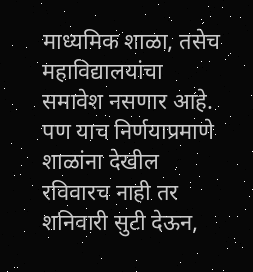माध्यमिक शाळा, तसेच महाविद्यालयांचा समावेश नसणार आहे. पण याच निर्णयाप्रमाणे शाळांना देखील रविवारच नाही तर शनिवारी सुटी देऊन,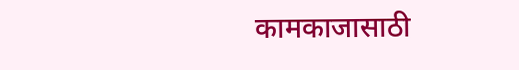कामकाजासाठी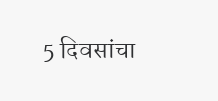5 दिवसांचा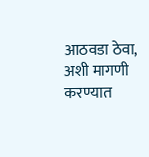आठवडा ठेवा, अशी मागणी करण्यात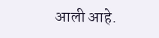आली आहे.